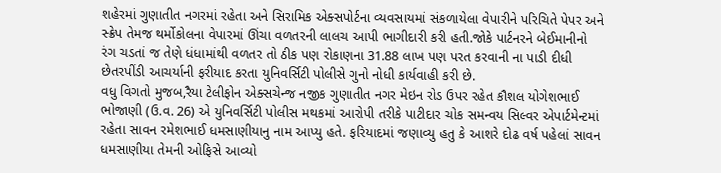શહેરમાં ગુણાતીત નગરમાં રહેતા અને સિરામિક એક્સપોર્ટના વ્યવસાયમાં સંકળાયેલા વેપારીને પરિચિતે પેપર અને સ્ક્રેપ તેમજ થર્મોકોલના વેપારમાં ઊંચા વળતરની લાલચ આપી ભાગીદારી કરી હતી.જોકે પાર્ટનરને બેઈમાનીનો રંગ ચડતાં જ તેણે ધંધામાંથી વળતર તો ઠીક પણ રોકાણના 31.88 લાખ પણ પરત કરવાની ના પાડી દીધી છેતરપીંડી આચર્યાની ફરીયાદ કરતા યુનિવર્સિટી પોલીસે ગુનો નોધી કાર્યવાહી કરી છે.
વધુ વિગતો મુજબ,રૈયા ટેલીફોન એક્સચેન્જ નજીક ગુણાતીત નગર મેઇન રોડ ઉપર રહેત કૌશલ યોગેશભાઈ ભોજાણી (ઉ.વ. 26) એ યુનિવર્સિટી પોલીસ મથકમાં આરોપી તરીકે પાટીદાર ચોક સમન્વય સિલ્વર એપાર્ટમેન્ટમાં રહેતા સાવન રમેશભાઈ ધમસાણીયાનુ નામ આપ્યુ હતે. ફરિયાદમાં જણાવ્યુ હતુ કે આશરે દોઢ વર્ષ પહેલાં સાવન ધમસાણીયા તેમની ઓફિસે આવ્યો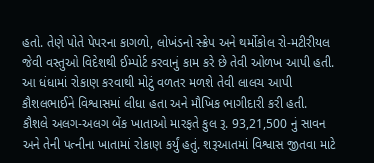હતો. તેણે પોતે પેપરના કાગળો, લોખંડનો સ્ક્રેપ અને થર્મોકોલ રો-મટીરીયલ જેવી વસ્તુઓ વિદેશથી ઈમ્પોર્ટ કરવાનું કામ કરે છે તેવી ઓળખ આપી હતી. આ ધંધામાં રોકાણ કરવાથી મોટું વળતર મળશે તેવી લાલચ આપી કૌશલભાઈને વિશ્વાસમાં લીધા હતા અને મૌખિક ભાગીદારી કરી હતી.
કૌશલે અલગ-અલગ બેંક ખાતાઓ મારફતે કુલ રૂ. 93,21,500 નું સાવન અને તેની પત્નીના ખાતામાં રોકાણ કર્યું હતું. શરૂઆતમાં વિશ્વાસ જીતવા માટે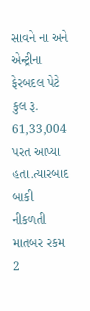સાવને ના અને એન્ટ્રીના ફેરબદલ પેટે કુલ રૂ. 61,33,004 પરત આપ્યા હતા.ત્યારબાદ બાકી નીકળતી માતબર રકમ 2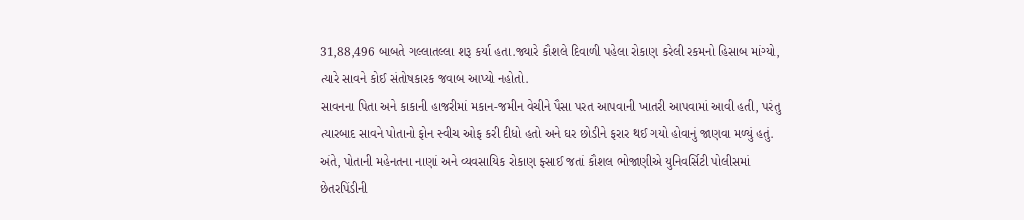31,88,496 બાબતે ગલ્લાતલ્લા શરૂ કર્યા હતા.જ્યારે કૌશલે દિવાળી પહેલા રોકાણ કરેલી રકમનો હિસાબ માંગ્યો, ત્યારે સાવને કોઈ સંતોષકારક જવાબ આપ્યો નહોતો.
સાવનના પિતા અને કાકાની હાજરીમાં મકાન-જમીન વેચીને પૈસા પરત આપવાની ખાતરી આપવામાં આવી હતી, પરંતુ ત્યારબાદ સાવને પોતાનો ફોન સ્વીચ ઓફ કરી દીધો હતો અને ઘર છોડીને ફરાર થઈ ગયો હોવાનું જાણવા મળ્યું હતું. અંતે, પોતાની મહેનતના નાણાં અને વ્યવસાયિક રોકાણ ફ્સાઈ જતાં કૌશલ ભોજાણીએ યુનિવર્સિટી પોલીસમાં છેતરપિંડીની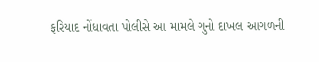ફરિયાદ નોંધાવતા પોલીસે આ મામલે ગુનો દાખલ આગળની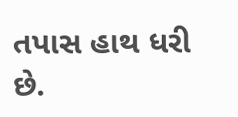તપાસ હાથ ધરી છે.